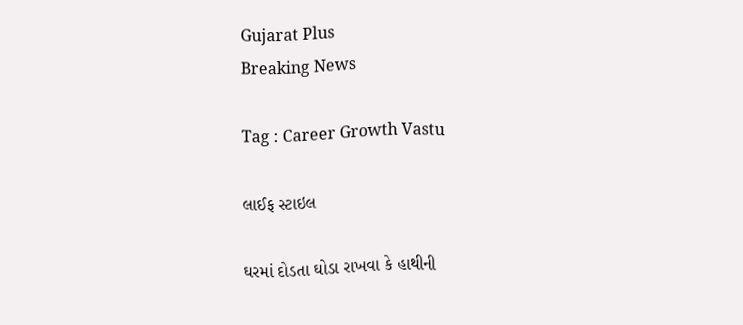Gujarat Plus
Breaking News

Tag : Career Growth Vastu

લાઈફ સ્ટાઇલ

ઘરમાં દોડતા ઘોડા રાખવા કે હાથીની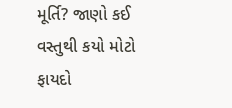મૂર્તિ? જાણો કઈ વસ્તુથી કયો મોટો ફાયદો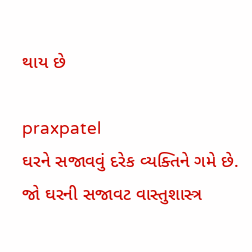થાય છે

praxpatel
ઘરને સજાવવું દરેક વ્યક્તિને ગમે છે. જો ઘરની સજાવટ વાસ્તુશાસ્ત્ર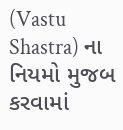(Vastu Shastra) ના નિયમો મુજબ કરવામાં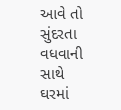આવે તો સુંદરતા વધવાની સાથે ઘરમાં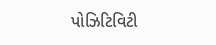પોઝિટિવિટી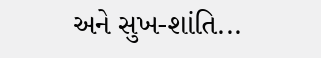અને સુખ-શાંતિ...